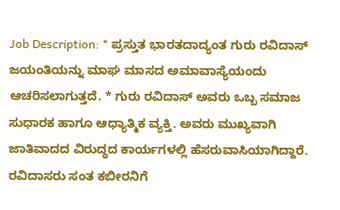Job Description: * ಪ್ರಸ್ತುತ ಭಾರತದಾದ್ಯಂತ ಗುರು ರವಿದಾಸ್ ಜಯಂತಿಯನ್ನು ಮಾಘ ಮಾಸದ ಅಮಾವಾಸ್ಯೆಯಂದು ಆಚರಿಸಲಾಗುತ್ತದೆ. * ಗುರು ರವಿದಾಸ್ ಅವರು ಒಬ್ಬ ಸಮಾಜ ಸುಧಾರಕ ಹಾಗೂ ಆಧ್ಯಾತ್ಮಿಕ ವ್ಯಕ್ತಿ. ಅವರು ಮುಖ್ಯವಾಗಿ ಜಾತಿವಾದದ ವಿರುದ್ಧದ ಕಾರ್ಯಗಳಲ್ಲಿ ಹೆಸರುವಾಸಿಯಾಗಿದ್ದಾರೆ. ರವಿದಾಸರು ಸಂತ ಕಬೀರನಿಗೆ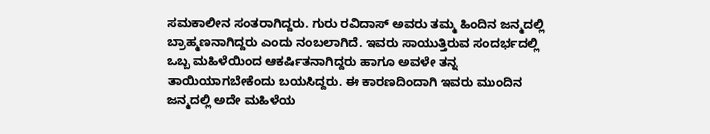ಸಮಕಾಲೀನ ಸಂತರಾಗಿದ್ದರು. ಗುರು ರವಿದಾಸ್ ಅವರು ತಮ್ಮ ಹಿಂದಿನ ಜನ್ಮದಲ್ಲಿ ಬ್ರಾಹ್ಮಣನಾಗಿದ್ದರು ಎಂದು ನಂಬಲಾಗಿದೆ. ಇವರು ಸಾಯುತ್ತಿರುವ ಸಂದರ್ಭದಲ್ಲಿ ಒಬ್ಬ ಮಹಿಳೆಯಿಂದ ಆಕರ್ಷಿತನಾಗಿದ್ದರು ಹಾಗೂ ಅವಳೇ ತನ್ನ ತಾಯಿಯಾಗಬೇಕೆಂದು ಬಯಸಿದ್ದರು. ಈ ಕಾರಣದಿಂದಾಗಿ ಇವರು ಮುಂದಿನ ಜನ್ಮದಲ್ಲಿ ಅದೇ ಮಹಿಳೆಯ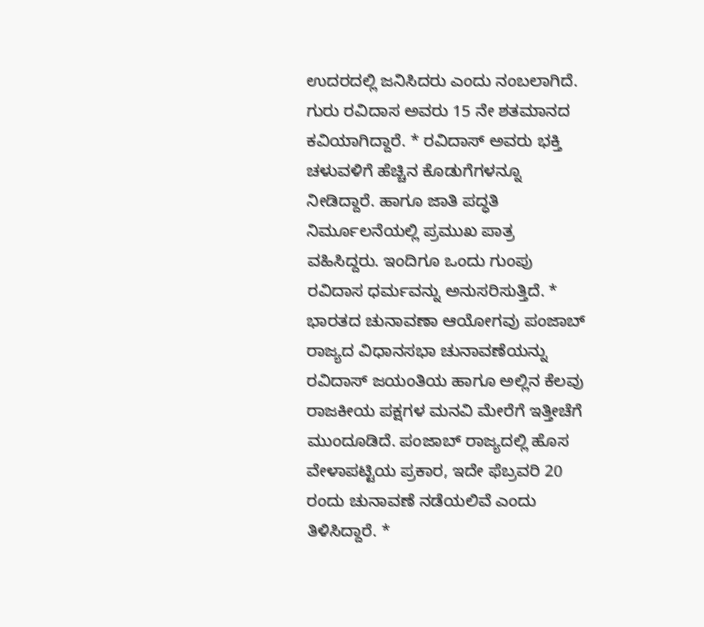ಉದರದಲ್ಲಿ ಜನಿಸಿದರು ಎಂದು ನಂಬಲಾಗಿದೆ. ಗುರು ರವಿದಾಸ ಅವರು 15 ನೇ ಶತಮಾನದ ಕವಿಯಾಗಿದ್ದಾರೆ. * ರವಿದಾಸ್ ಅವರು ಭಕ್ತಿ ಚಳುವಳಿಗೆ ಹೆಚ್ಚಿನ ಕೊಡುಗೆಗಳನ್ನೂ ನೀಡಿದ್ದಾರೆ. ಹಾಗೂ ಜಾತಿ ಪದ್ಧತಿ ನಿರ್ಮೂಲನೆಯಲ್ಲಿ ಪ್ರಮುಖ ಪಾತ್ರ ವಹಿಸಿದ್ದರು. ಇಂದಿಗೂ ಒಂದು ಗುಂಪು ರವಿದಾಸ ಧರ್ಮವನ್ನು ಅನುಸರಿಸುತ್ತಿದೆ. * ಭಾರತದ ಚುನಾವಣಾ ಆಯೋಗವು ಪಂಜಾಬ್ ರಾಜ್ಯದ ವಿಧಾನಸಭಾ ಚುನಾವಣೆಯನ್ನು ರವಿದಾಸ್ ಜಯಂತಿಯ ಹಾಗೂ ಅಲ್ಲಿನ ಕೆಲವು ರಾಜಕೀಯ ಪಕ್ಷಗಳ ಮನವಿ ಮೇರೆಗೆ ಇತ್ತೀಚೆಗೆ ಮುಂದೂಡಿದೆ. ಪಂಜಾಬ್ ರಾಜ್ಯದಲ್ಲಿ ಹೊಸ ವೇಳಾಪಟ್ಟಿಯ ಪ್ರಕಾರ, ಇದೇ ಫೆಬ್ರವರಿ 20 ರಂದು ಚುನಾವಣೆ ನಡೆಯಲಿವೆ ಎಂದು ತಿಳಿಸಿದ್ದಾರೆ. *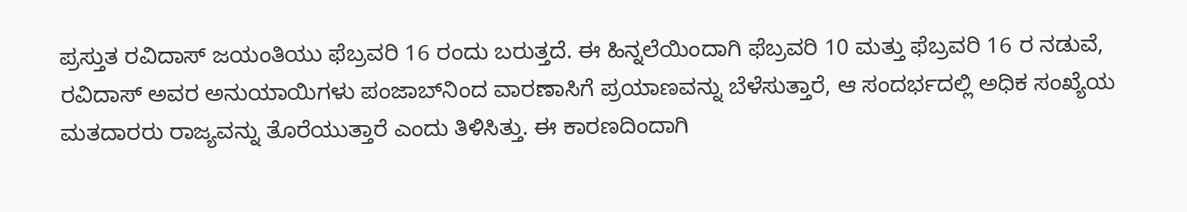ಪ್ರಸ್ತುತ ರವಿದಾಸ್ ಜಯಂತಿಯು ಫೆಬ್ರವರಿ 16 ರಂದು ಬರುತ್ತದೆ. ಈ ಹಿನ್ನಲೆಯಿಂದಾಗಿ ಫೆಬ್ರವರಿ 10 ಮತ್ತು ಫೆಬ್ರವರಿ 16 ರ ನಡುವೆ, ರವಿದಾಸ್ ಅವರ ಅನುಯಾಯಿಗಳು ಪಂಜಾಬ್‌ನಿಂದ ವಾರಣಾಸಿಗೆ ಪ್ರಯಾಣವನ್ನು ಬೆಳೆಸುತ್ತಾರೆ, ಆ ಸಂದರ್ಭದಲ್ಲಿ ಅಧಿಕ ಸಂಖ್ಯೆಯ ಮತದಾರರು ರಾಜ್ಯವನ್ನು ತೊರೆಯುತ್ತಾರೆ ಎಂದು ತಿಳಿಸಿತ್ತು. ಈ ಕಾರಣದಿಂದಾಗಿ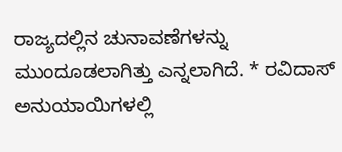ರಾಜ್ಯದಲ್ಲಿನ ಚುನಾವಣೆಗಳನ್ನು ಮುಂದೂಡಲಾಗಿತ್ತು ಎನ್ನಲಾಗಿದೆ. * ರವಿದಾಸ್ ಅನುಯಾಯಿಗಳಲ್ಲಿ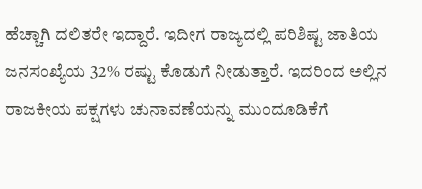ಹೆಚ್ಚಾಗಿ ದಲಿತರೇ ಇದ್ದಾರೆ. ಇದೀಗ ರಾಜ್ಯದಲ್ಲಿ ಪರಿಶಿಷ್ಟ ಜಾತಿಯ ಜನಸಂಖ್ಯೆಯ 32% ರಷ್ಟು ಕೊಡುಗೆ ನೀಡುತ್ತಾರೆ. ಇದರಿಂದ ಅಲ್ಲಿನ ರಾಜಕೀಯ ಪಕ್ಷಗಳು ಚುನಾವಣೆಯನ್ನು ಮುಂದೂಡಿಕೆಗೆ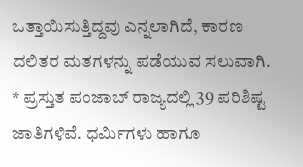ಒತ್ತಾಯಿಸುತ್ತಿದ್ದವು ಎನ್ನಲಾಗಿದೆ, ಕಾರಣ ದಲಿತರ ಮತಗಳನ್ನು ಪಡೆಯುವ ಸಲುವಾಗಿ. * ಪ್ರಸ್ತುತ ಪಂಜಾಬ್ ರಾಜ್ಯದಲ್ಲಿ 39 ಪರಿಶಿಷ್ಟ ಜಾತಿಗಳಿವೆ. ಧರ್ಮಿಗಳು ಹಾಗೂ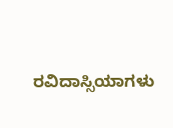ರವಿದಾಸ್ಸಿಯಾಗಳು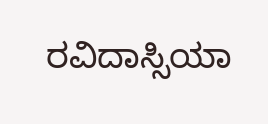ರವಿದಾಸ್ಸಿಯಾ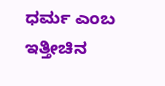ಧರ್ಮ ಎಂಬ ಇತ್ತೀಚಿನ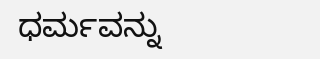ಧರ್ಮವನ್ನು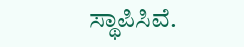ಸ್ಥಾಪಿಸಿವೆ.